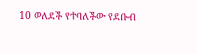10 ወለደች የተባለችው የደቡብ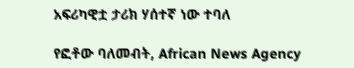አፍሪካዊቷ ታሪክ ሃሰተኛ ነው ተባለ

የፎቶው ባለመብት, African News Agency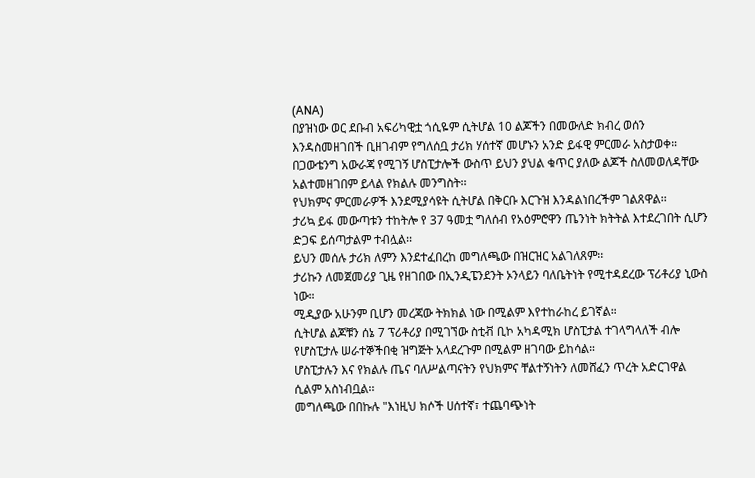(ANA)
በያዝነው ወር ደቡብ አፍሪካዊቷ ጎሲዬም ሲትሆል 10 ልጆችን በመውለድ ክብረ ወሰን እንዳስመዘገበች ቢዘገብም የግለሰቧ ታሪክ ሃሰተኛ መሆኑን አንድ ይፋዊ ምርመራ አስታወቀ።
በጋውቴንግ አውራጃ የሚገኝ ሆስፒታሎች ውስጥ ይህን ያህል ቁጥር ያለው ልጆች ስለመወለዳቸው አልተመዘገበም ይላል የክልሉ መንግስት፡፡
የህክምና ምርመራዎች እንደሚያሳዩት ሲትሆል በቅርቡ እርጉዝ እንዳልነበረችም ገልጸዋል፡፡
ታሪኳ ይፋ መውጣቱን ተከትሎ የ 37 ዓመቷ ግለሰብ የአዕምሮዋን ጤንነት ክትትል እተደረገበት ሲሆን ድጋፍ ይሰጣታልም ተብሏል፡፡
ይህን መሰሉ ታሪክ ለምን እንደተፈበረከ መግለጫው በዝርዝር አልገለጸም፡፡
ታሪኩን ለመጀመሪያ ጊዜ የዘገበው በኢንዲፔንደንት ኦንላይን ባለቤትነት የሚተዳደረው ፕሪቶሪያ ኒውስ ነው።
ሚዲያው አሁንም ቢሆን መረጃው ትክክል ነው በሚልም እየተከራከረ ይገኛል።
ሲትሆል ልጆቹን ሰኔ 7 ፕሪቶሪያ በሚገኘው ስቲቭ ቢኮ አካዳሚክ ሆስፒታል ተገላግላለች ብሎ የሆስፒታሉ ሠራተኞችበቂ ዝግጅት አላደረጉም በሚልም ዘገባው ይከሳል።
ሆስፒታሉን እና የክልሉ ጤና ባለሥልጣናትን የህክምና ቸልተኝነትን ለመሸፈን ጥረት አድርገዋል ሲልም አስነብቧል፡፡
መግለጫው በበኩሉ "እነዚህ ክሶች ሀሰተኛ፣ ተጨባጭነት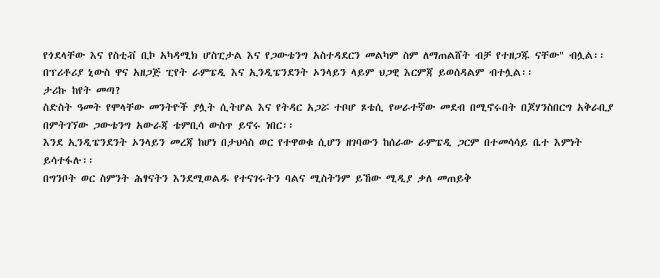የጎደላቸው እና የስቲቭ ቢኮ አካዳሚክ ሆስፒታል እና የጋውቴንግ አስተዳደርን መልካም ስም ለማጠልሸት ብቻ የተዘጋጁ ናቸው" ብሏል፡፡
በፕሪቶሪያ ኒውስ ዋና አዘጋጅ ፒየት ራምፔዲ እና ኢንዲፔንደንት ኦንላይን ላይም ህጋዊ እርምጃ ይወሰዳልም ብተሏል፡፡
ታሪኩ ከየት መጣ?
ስድስት ዓመት የሞላቸው መንትዮች ያሏት ሲትሆል እና የትዳር አጋሯ ተቦሆ ጾቴሲ የሠራተኛው መደብ በሚኖሩበት በጆሃንስበርግ አቅራቢያ በምትገኘው ጋውቴንግ አውራጃ ቴምቢሳ ውስጥ ይኖሩ ነበር፡፡
እንደ ኢንዲፔንደንት ኦንላይን መረጃ ከሆነ በታህሳስ ወር የተዋወቁ ሲሆን ዘገባውን ከሰራው ራምፔዲ ጋርም በተመሳሳይ ቤተ እምነት ይሳተፋሉ፡፡
በግንቦት ወር ስምንት ሕፃናትን እንደሚወልዱ የተናገሩትን ባልና ሚስትንም ይኸው ሚዲያ ቃለ መጠይቅ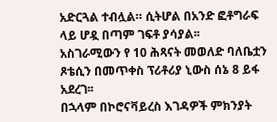አድርጓል ተብሏል። ሲትሆል በአንድ ፎቶግራፍ ላይ ሆዷ በጣም ገፍቶ ያሳያል፡፡
አስገራሚውን የ 10 ሕጻናት መወለድ ባለቤቷን ጾቴሲን በመጥቀስ ፕሪቶሪያ ኒውስ ሰኔ 8 ይፋ አደረገ፡፡
በኋላም በኮሮናቫይረስ እገዳዎች ምክንያት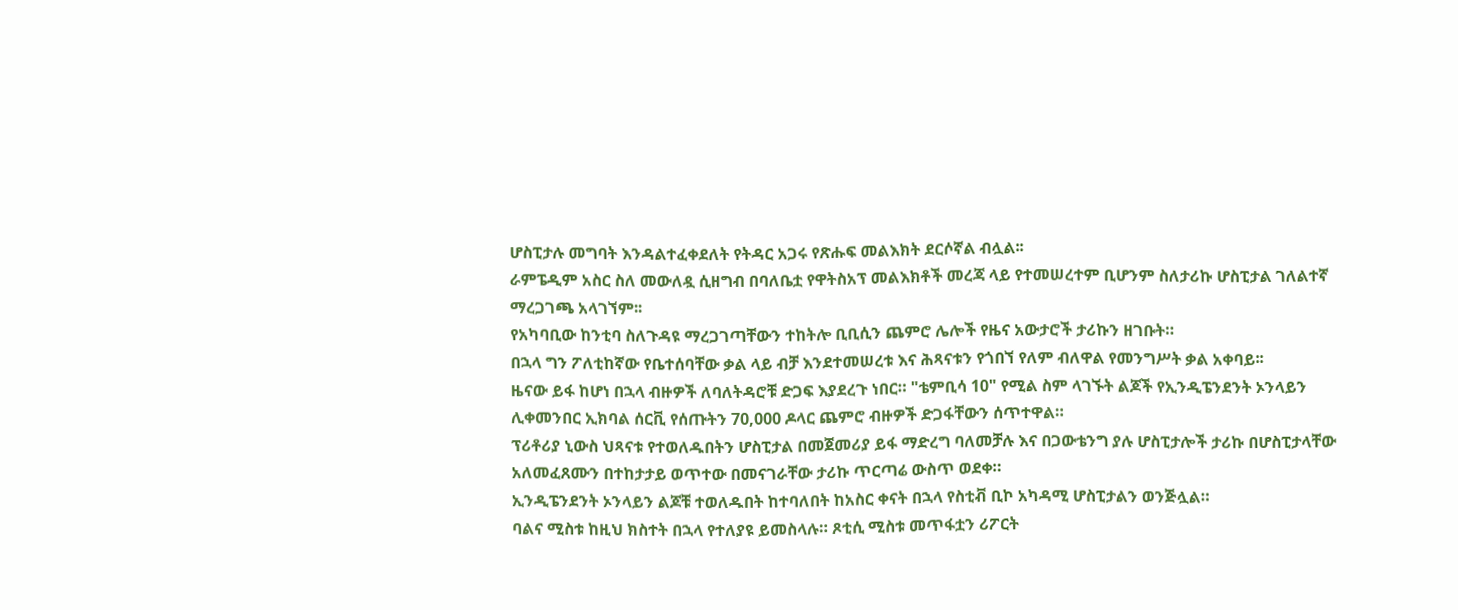ሆስፒታሉ መግባት እንዳልተፈቀደለት የትዳር አጋሩ የጽሑፍ መልእክት ደርሶኛል ብሏል፡፡
ራምፔዲም አስር ስለ መውለዷ ሲዘግብ በባለቤቷ የዋትስአፕ መልእክቶች መረጃ ላይ የተመሠረተም ቢሆንም ስለታሪኩ ሆስፒታል ገለልተኛ ማረጋገጫ አላገኘም፡፡
የአካባቢው ከንቲባ ስለጉዳዩ ማረጋገጣቸውን ተከትሎ ቢቢሲን ጨምሮ ሌሎች የዜና አውታሮች ታሪኩን ዘገቡት።
በኋላ ግን ፖለቲከኛው የቤተሰባቸው ቃል ላይ ብቻ እንደተመሠረቱ እና ሕጻናቱን የጎበኘ የለም ብለዋል የመንግሥት ቃል አቀባይ፡፡
ዜናው ይፋ ከሆነ በኋላ ብዙዎች ለባለትዳሮቹ ድጋፍ እያደረጉ ነበር። "ቴምቢሳ 10" የሚል ስም ላገኙት ልጆች የኢንዲፔንደንት ኦንላይን ሊቀመንበር ኢክባል ሰርቪ የሰጡትን 70,000 ዶላር ጨምሮ ብዙዎች ድጋፋቸውን ሰጥተዋል።
ፕሪቶሪያ ኒውስ ህጻናቱ የተወለዱበትን ሆስፒታል በመጀመሪያ ይፋ ማድረግ ባለመቻሉ እና በጋውቴንግ ያሉ ሆስፒታሎች ታሪኩ በሆስፒታላቸው አለመፈጸሙን በተከታታይ ወጥተው በመናገራቸው ታሪኩ ጥርጣሬ ውስጥ ወደቀ።
ኢንዲፔንደንት ኦንላይን ልጆቹ ተወለዱበት ከተባለበት ከአስር ቀናት በኋላ የስቲቭ ቢኮ አካዳሚ ሆስፒታልን ወንጅሏል።
ባልና ሚስቱ ከዚህ ክስተት በኋላ የተለያዩ ይመስላሉ። ጾቲሲ ሚስቱ መጥፋቷን ሪፖርት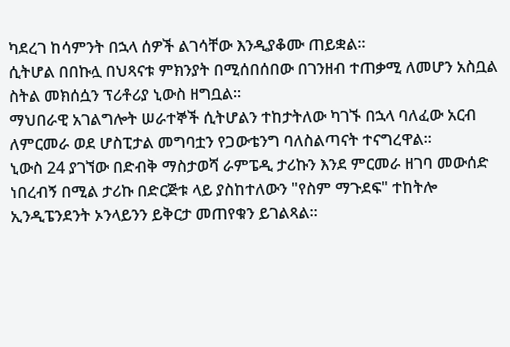ካደረገ ከሳምንት በኋላ ሰዎች ልገሳቸው እንዲያቆሙ ጠይቋል።
ሲትሆል በበኩሏ በህጻናቱ ምክንያት በሚሰበሰበው በገንዘብ ተጠቃሚ ለመሆን አስቧል ስትል መክሰሷን ፕሪቶሪያ ኒውስ ዘግቧል፡፡
ማህበራዊ አገልግሎት ሠራተኞች ሲትሆልን ተከታትለው ካገኙ በኋላ ባለፈው አርብ ለምርመራ ወደ ሆስፒታል መግባቷን የጋውቴንግ ባለስልጣናት ተናግረዋል፡፡
ኒውስ 24 ያገኘው በድብቅ ማስታወሻ ራምፔዲ ታሪኩን እንደ ምርመራ ዘገባ መውሰድ ነበረብኝ በሚል ታሪኩ በድርጅቱ ላይ ያስከተለውን "የስም ማጉደፍ" ተከትሎ ኢንዲፔንደንት ኦንላይንን ይቅርታ መጠየቁን ይገልጻል፡፡